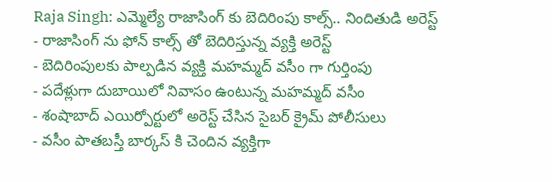Raja Singh: ఎమ్మెల్యే రాజాసింగ్ కు బెదిరింపు కాల్స్.. నిందితుడి అరెస్ట్
- రాజాసింగ్ ను ఫోన్ కాల్స్ తో బెదిరిస్తున్న వ్యక్తి అరెస్ట్
- బెదిరింపులకు పాల్పడిన వ్యక్తి మహమ్మద్ వసీం గా గుర్తింపు
- పదేళ్లుగా దుబాయిలో నివాసం ఉంటున్న మహమ్మద్ వసీం
- శంషాబాద్ ఎయిర్పోర్టులో అరెస్ట్ చేసిన సైబర్ క్రైమ్ పోలీసులు
- వసీం పాతబస్తీ బార్కస్ కి చెందిన వ్యక్తిగా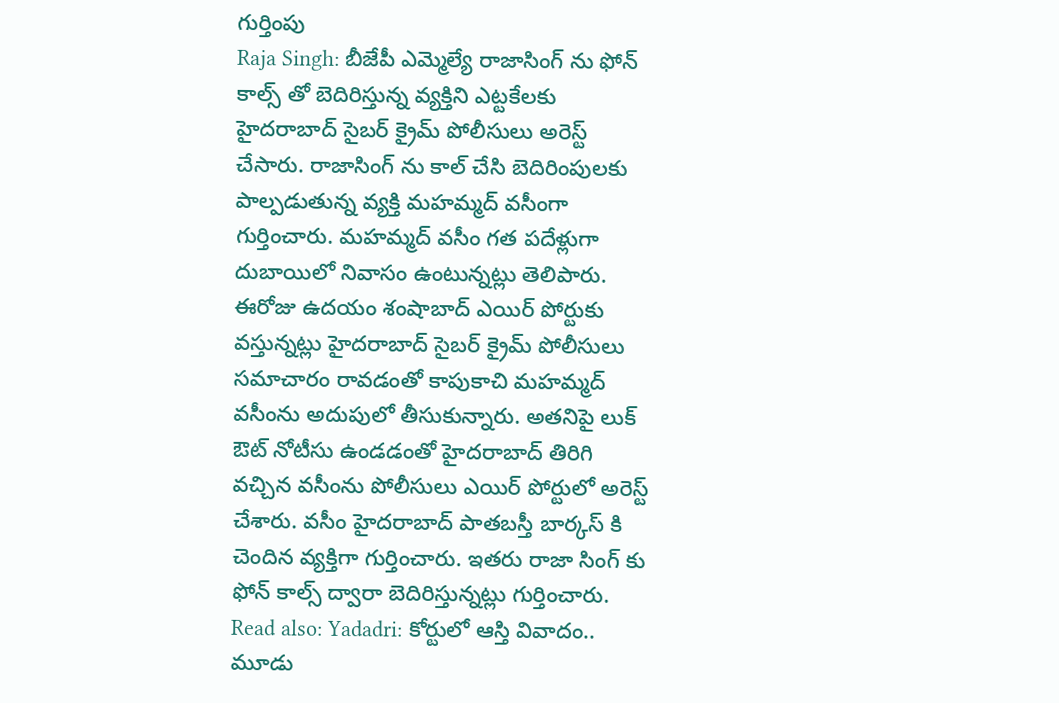గుర్తింపు
Raja Singh: బీజేపీ ఎమ్మెల్యే రాజాసింగ్ ను ఫోన్ కాల్స్ తో బెదిరిస్తున్న వ్యక్తిని ఎట్టకేలకు హైదరాబాద్ సైబర్ క్రైమ్ పోలీసులు అరెస్ట్ చేసారు. రాజాసింగ్ ను కాల్ చేసి బెదిరింపులకు పాల్పడుతున్న వ్యక్తి మహమ్మద్ వసీంగా గుర్తించారు. మహమ్మద్ వసీం గత పదేళ్లుగా దుబాయిలో నివాసం ఉంటున్నట్లు తెలిపారు. ఈరోజు ఉదయం శంషాబాద్ ఎయిర్ పోర్టుకు వస్తున్నట్లు హైదరాబాద్ సైబర్ క్రైమ్ పోలీసులు సమాచారం రావడంతో కాపుకాచి మహమ్మద్ వసీంను అదుపులో తీసుకున్నారు. అతనిపై లుక్ ఔట్ నోటీసు ఉండడంతో హైదరాబాద్ తిరిగి వచ్చిన వసీంను పోలీసులు ఎయిర్ పోర్టులో అరెస్ట్ చేశారు. వసీం హైదరాబాద్ పాతబస్తీ బార్కస్ కి చెందిన వ్యక్తిగా గుర్తించారు. ఇతరు రాజా సింగ్ కు ఫోన్ కాల్స్ ద్వారా బెదిరిస్తున్నట్లు గుర్తించారు.
Read also: Yadadri: కోర్టులో ఆస్తి వివాదం.. మూడు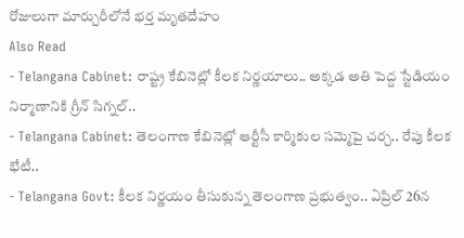రోజులుగా మార్చురీలోనే భర్త మృతదేహం
Also Read
- Telangana Cabinet: రాష్ట్ర కేబినెట్లో కీలక నిర్ణయాలు.. అక్కడ అతి పెద్ద స్టేడియం నిర్మాణానికి గ్రీన్ సిగ్నల్..
- Telangana Cabinet: తెలంగాణ కేబినెట్లో ఆర్టీసీ కార్మికుల సమ్మెపై చర్చ.. రేపు కీలక భేటీ..
- Telangana Govt: కీలక నిర్ణయం తీసుకున్న తెలంగాణ ప్రభుత్వం.. ఏప్రిల్ 26న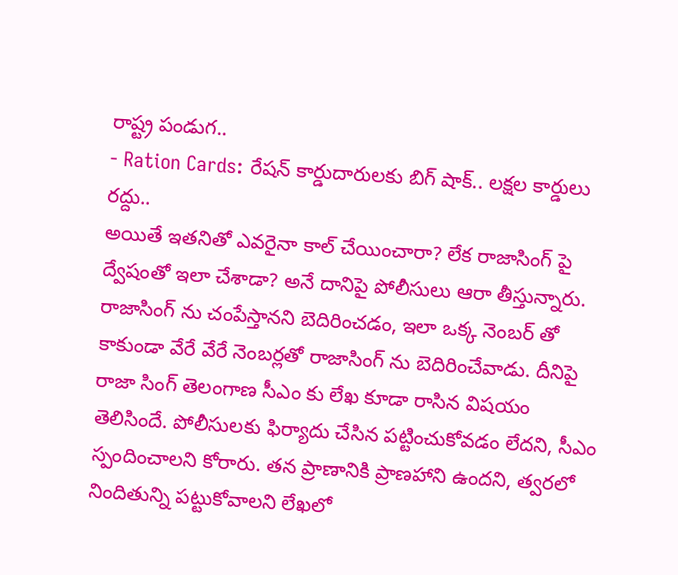రాష్ట్ర పండుగ..
- Ration Cards: రేషన్ కార్డుదారులకు బిగ్ షాక్.. లక్షల కార్డులు రద్దు..
అయితే ఇతనితో ఎవరైనా కాల్ చేయించారా? లేక రాజాసింగ్ పై ద్వేషంతో ఇలా చేశాడా? అనే దానిపై పోలీసులు ఆరా తీస్తున్నారు. రాజాసింగ్ ను చంపేస్తానని బెదిరించడం, ఇలా ఒక్క నెంబర్ తో కాకుండా వేరే వేరే నెంబర్లతో రాజాసింగ్ ను బెదిరించేవాడు. దీనిపై రాజా సింగ్ తెలంగాణ సీఎం కు లేఖ కూడా రాసిన విషయం తెలిసిందే. పోలీసులకు ఫిర్యాదు చేసిన పట్టించుకోవడం లేదని, సీఎం స్పందించాలని కోరారు. తన ప్రాణానికి ప్రాణహాని ఉందని, త్వరలో నిందితున్ని పట్టుకోవాలని లేఖలో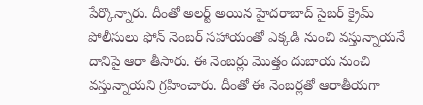పేర్కొన్నారు. దీంతో అలర్ట్ అయిన హైదరాబాద్ సైబర్ క్రైమ్ పోలీసులు ఫోన్ నెంబర్ సహాయంతో ఎక్కడి నుంచి వస్తున్నాయనే దానిపై ఆరా తీసారు. ఈ నెంబర్లు మొత్తం దుబాయ నుంచి వస్తున్నాయని గ్రహించారు. దీంతో ఈ నెంబర్లతో ఆరాతీయగా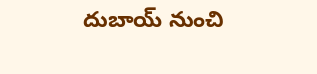దుబాయ్ నుంచి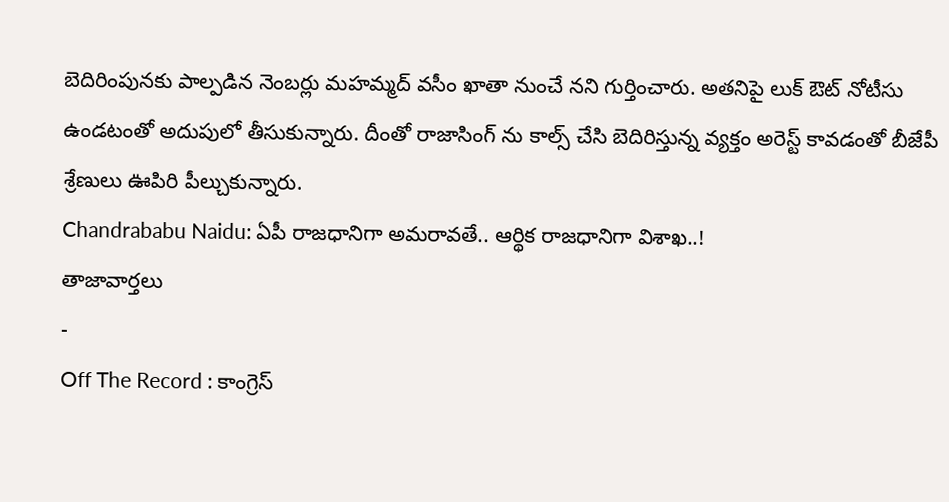బెదిరింపునకు పాల్పడిన నెంబర్లు మహమ్మద్ వసీం ఖాతా నుంచే నని గుర్తించారు. అతనిపై లుక్ ఔట్ నోటీసు ఉండటంతో అదుపులో తీసుకున్నారు. దీంతో రాజాసింగ్ ను కాల్స్ చేసి బెదిరిస్తున్న వ్యక్తం అరెస్ట్ కావడంతో బీజేపీ శ్రేణులు ఊపిరి పీల్చుకున్నారు.
Chandrababu Naidu: ఏపీ రాజధానిగా అమరావతే.. ఆర్థిక రాజధానిగా విశాఖ..!
తాజావార్తలు
-
Off The Record : కాంగ్రెస్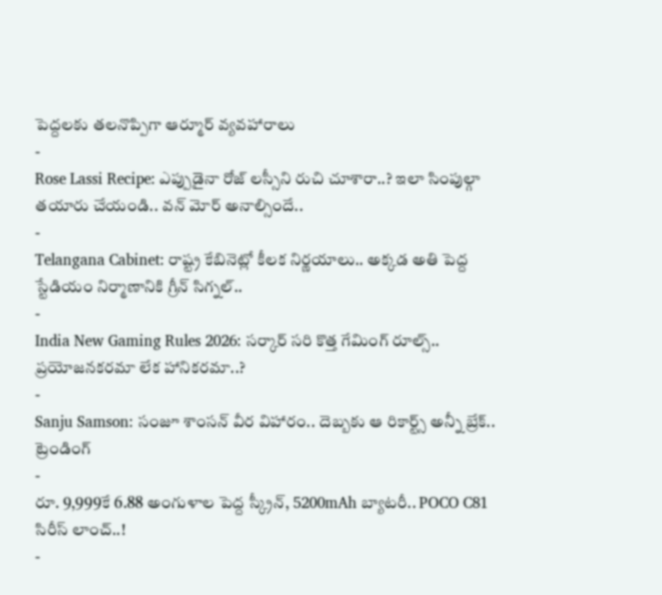పెద్దలకు తలనొప్పిగా ఆర్మూర్ వ్యవహారాలు
-
Rose Lassi Recipe: ఎప్పుడైనా రోజ్ లస్సీని రుచి చూశారా..? ఇలా సింపుల్గా తయారు చేయండి.. వన్ మోర్ అనాల్సిందే..
-
Telangana Cabinet: రాష్ట్ర కేబినెట్లో కీలక నిర్ణయాలు.. అక్కడ అతి పెద్ద స్టేడియం నిర్మాణానికి గ్రీన్ సిగ్నల్..
-
India New Gaming Rules 2026: సర్కార్ సరి కొత్త గేమింగ్ రూల్స్.. ప్రయోజనకరమా లేక హానికరమా..?
-
Sanju Samson: సంజూ శాంసన్ వీర విహారం.. దెబ్బకు ఆ రికార్ట్స్ అన్నీ బ్రేక్..
ట్రెండింగ్
-
రూ. 9,999కే 6.88 అంగుళాల పెద్ద స్క్రీన్, 5200mAh బ్యాటరీ.. POCO C81 సిరీస్ లాంచ్..!
-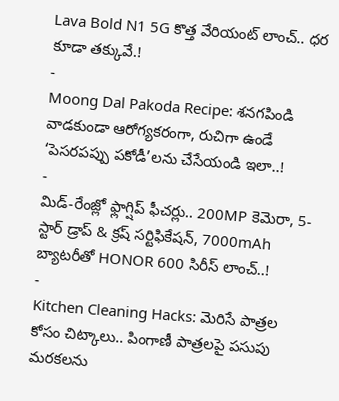Lava Bold N1 5G కొత్త వేరియంట్ లాంచ్.. ధర కూడా తక్కువే.!
-
Moong Dal Pakoda Recipe: శనగపిండి వాడకుండా ఆరోగ్యకరంగా, రుచిగా ఉండే ‘పెసరపప్పు పకోడీ’లను చేసేయండి ఇలా..!
-
మిడ్-రేంజ్లో ఫ్లాగ్షిప్ ఫీచర్లు.. 200MP కెమెరా, 5-స్టార్ డ్రాప్ & క్రష్ సర్టిఫికేషన్, 7000mAh బ్యాటరీతో HONOR 600 సిరీస్ లాంచ్..!
-
Kitchen Cleaning Hacks: మెరిసే పాత్రల కోసం చిట్కాలు.. పింగాణీ పాత్రలపై పసుపు మరకలను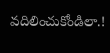వదిలించుకోండిలా.!